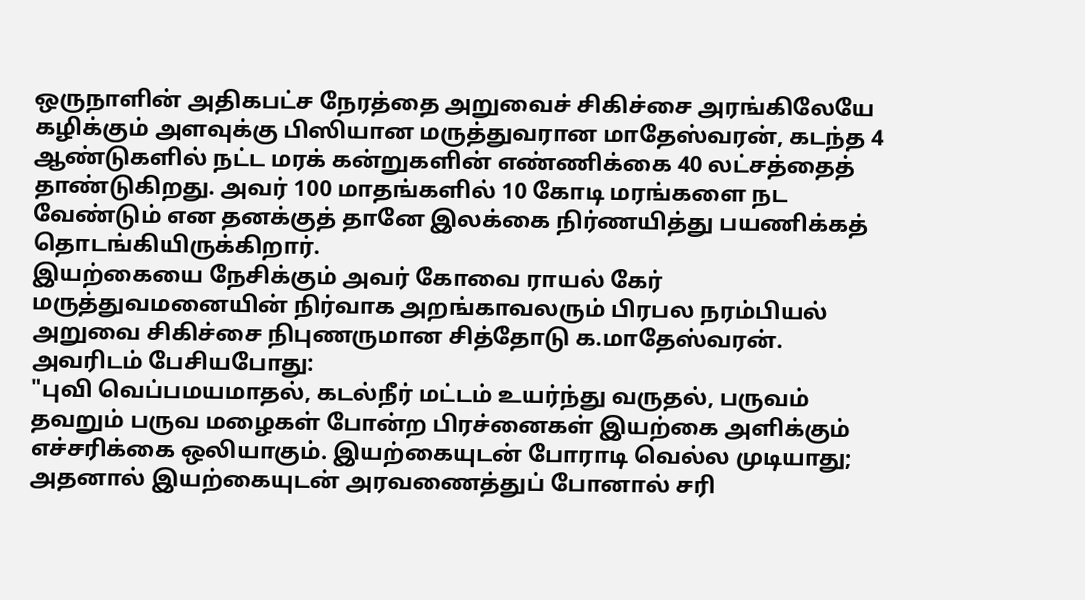ஒருநாளின் அதிகபட்ச நேரத்தை அறுவைச் சிகிச்சை அரங்கிலேயே கழிக்கும் அளவுக்கு பிஸியான மருத்துவரான மாதேஸ்வரன், கடந்த 4 ஆண்டுகளில் நட்ட மரக் கன்றுகளின் எண்ணிக்கை 40 லட்சத்தைத் தாண்டுகிறது. அவர் 100 மாதங்களில் 10 கோடி மரங்களை நட வேண்டும் என தனக்குத் தானே இலக்கை நிர்ணயித்து பயணிக்கத் தொடங்கியிருக்கிறார்.
இயற்கையை நேசிக்கும் அவர் கோவை ராயல் கேர் மருத்துவமனையின் நிர்வாக அறங்காவலரும் பிரபல நரம்பியல் அறுவை சிகிச்சை நிபுணருமான சித்தோடு க.மாதேஸ்வரன்.
அவரிடம் பேசியபோது:
"புவி வெப்பமயமாதல், கடல்நீர் மட்டம் உயர்ந்து வருதல், பருவம் தவறும் பருவ மழைகள் போன்ற பிரச்னைகள் இயற்கை அளிக்கும் எச்சரிக்கை ஒலியாகும். இயற்கையுடன் போராடி வெல்ல முடியாது; அதனால் இயற்கையுடன் அரவணைத்துப் போனால் சரி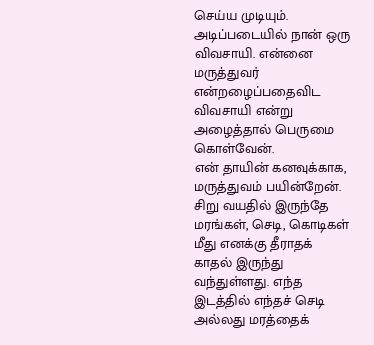செய்ய முடியும்.
அடிப்படையில் நான் ஒரு விவசாயி. என்னை மருத்துவர் என்றழைப்பதைவிட விவசாயி என்று அழைத்தால் பெருமை கொள்வேன்.
என் தாயின் கனவுக்காக, மருத்துவம் பயின்றேன். சிறு வயதில் இருந்தே மரங்கள், செடி, கொடிகள் மீது எனக்கு தீராதக் காதல் இருந்து வந்துள்ளது. எந்த இடத்தில் எந்தச் செடி அல்லது மரத்தைக்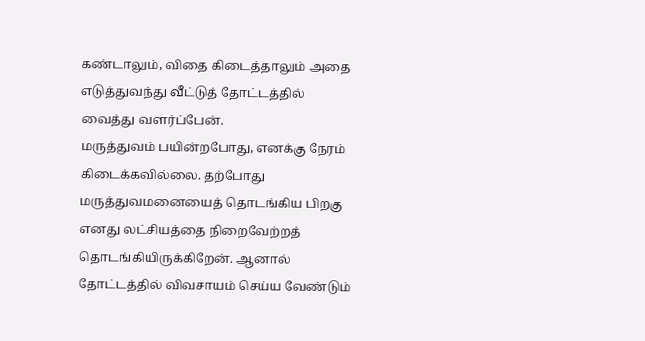கண்டாலும், விதை கிடைத்தாலும் அதை எடுத்துவந்து வீட்டுத் தோட்டத்தில் வைத்து வளர்ப்பேன்.
மருத்துவம் பயின்றபோது, எனக்கு நேரம் கிடைக்கவில்லை. தற்போது மருத்துவமனையைத் தொடங்கிய பிறகு எனது லட்சியத்தை நிறைவேற்றத் தொடங்கியிருக்கிறேன். ஆனால் தோட்டத்தில் விவசாயம் செய்ய வேண்டும்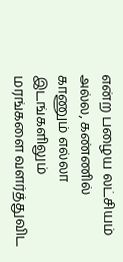என்ற பழைய லட்சியம் அல்ல, கண்ணில் காணும் எல்லா இடங்களிலும் மரங்களை வளர்த்துவிட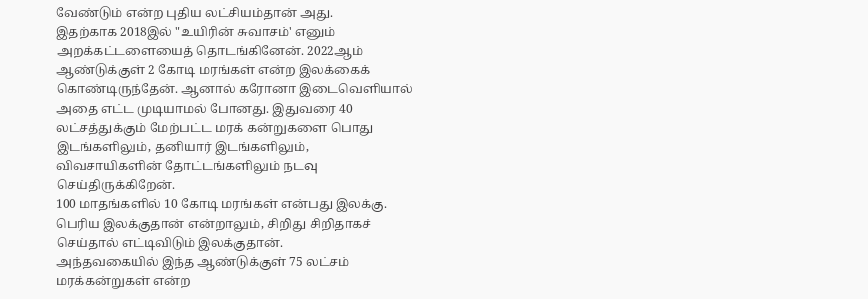வேண்டும் என்ற புதிய லட்சியம்தான் அது.
இதற்காக 2018இல் "உயிரின் சுவாசம்' எனும் அறக்கட்டளையைத் தொடங்கினேன். 2022ஆம் ஆண்டுக்குள் 2 கோடி மரங்கள் என்ற இலக்கைக் கொண்டிருந்தேன். ஆனால் கரோனா இடைவெளியால் அதை எட்ட முடியாமல் போனது. இதுவரை 40 லட்சத்துக்கும் மேற்பட்ட மரக் கன்றுகளை பொது இடங்களிலும், தனியார் இடங்களிலும், விவசாயிகளின் தோட்டங்களிலும் நடவு செய்திருக்கிறேன்.
100 மாதங்களில் 10 கோடி மரங்கள் என்பது இலக்கு. பெரிய இலக்குதான் என்றாலும், சிறிது சிறிதாகச் செய்தால் எட்டிவிடும் இலக்குதான்.
அந்தவகையில் இந்த ஆண்டுக்குள் 75 லட்சம் மரக்கன்றுகள் என்ற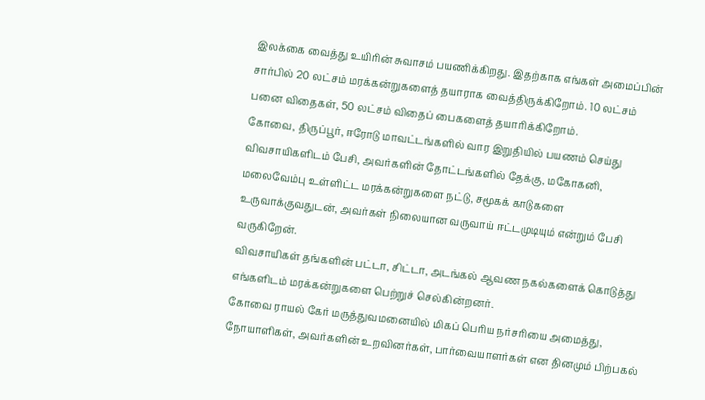இலக்கை வைத்து உயிரின் சுவாசம் பயணிக்கிறது. இதற்காக எங்கள் அமைப்பின் சார்பில் 20 லட்சம் மரக்கன்றுகளைத் தயாராக வைத்திருக்கிறோம். 10 லட்சம் பனை விதைகள், 50 லட்சம் விதைப் பைகளைத் தயாரிக்கிறோம்.
கோவை, திருப்பூர், ஈரோடு மாவட்டங்களில் வார இறுதியில் பயணம் செய்து விவசாயிகளிடம் பேசி, அவர்களின் தோட்டங்களில் தேக்கு, மகோகனி, மலைவேம்பு உள்ளிட்ட மரக்கன்றுகளை நட்டு, சமூகக் காடுகளை உருவாக்குவதுடன், அவர்கள் நிலையான வருவாய் ஈட்டமுடியும் என்றும் பேசி வருகிறேன்.
விவசாயிகள் தங்களின் பட்டா, சிட்டா, அடங்கல் ஆவண நகல்களைக் கொடுத்து எங்களிடம் மரக்கன்றுகளை பெற்றுச் செல்கின்றனர்.
கோவை ராயல் கேர் மருத்துவமனையில் மிகப் பெரிய நர்சரியை அமைத்து, நோயாளிகள், அவர்களின் உறவினர்கள், பார்வையாளர்கள் என தினமும் பிற்பகல்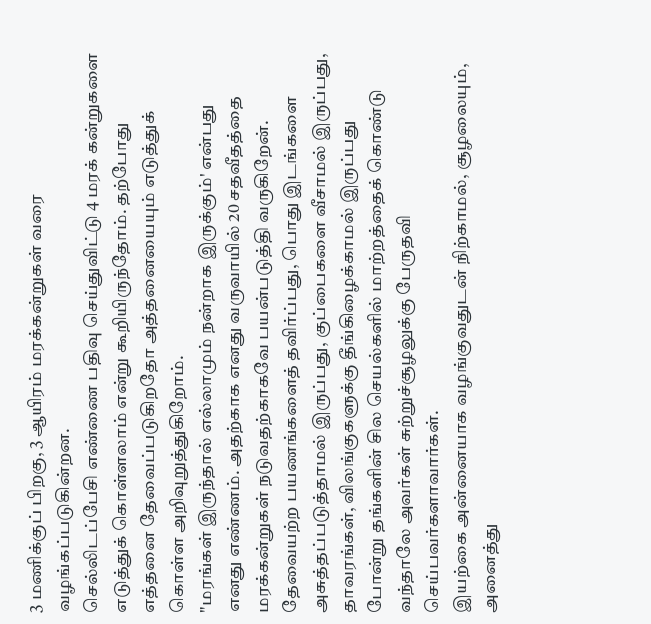3 மணிக்குப் பிறகு, 3 ஆயிரம் மரக்கன்றுகள் வரை வழங்கப்படுகின்றன.
செல்லிடப்பேசி எண்ணை பதிவு செய்துவிட்டு 4 மரக் கன்றுகளை எடுத்துக் கொள்ளலாம் என்று கூறியிருந்தோம். தற்போது எத்தனை தேவைப்படுகிறதோ அத்தனையையும் எடுத்துக் கொள்ள அறிவுறுத்துகிறோம்.
"மரங்கள் இருந்தால் எல்லாமும் நன்றாக இருக்கும்' என்பது எனது எண்ணம். அதற்காக எனது வருவாயில் 20 சதவீதத்தை மரக்கன்றுகள் நடுவதற்காகவே பயன்படுத்தி வருகிறேன்.
தேவையற்ற பயணங்களைத் தவிர்ப்பது, பொது இடங்களை அசுத்தப்படுத்தாமல் இருப்பது, குப்பைகளை வீசாமல் இருப்பது, தாவரங்கள், விலங்குகளுக்கு தீங்கிழைக்காமல் இருப்பது போன்று தங்களின் சில செயல்களில் மாற்றத்தைக் கொண்டு வந்தாலே அவர்கள் சுற்றுச்சூழலுக்கு பேருதவி செய்பவர்களாவார்கள்.
இயற்கை அன்னையாக வழங்குவதுடன் நிற்காமல், சூழலையும், அனைத்து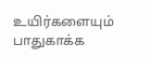உயிர்களையும் பாதுகாக்க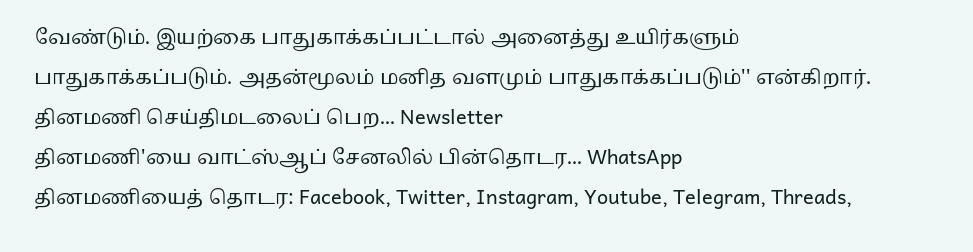வேண்டும். இயற்கை பாதுகாக்கப்பட்டால் அனைத்து உயிர்களும் பாதுகாக்கப்படும். அதன்மூலம் மனித வளமும் பாதுகாக்கப்படும்'' என்கிறார்.
தினமணி செய்திமடலைப் பெற... Newsletter
தினமணி'யை வாட்ஸ்ஆப் சேனலில் பின்தொடர... WhatsApp
தினமணியைத் தொடர: Facebook, Twitter, Instagram, Youtube, Telegram, Threads,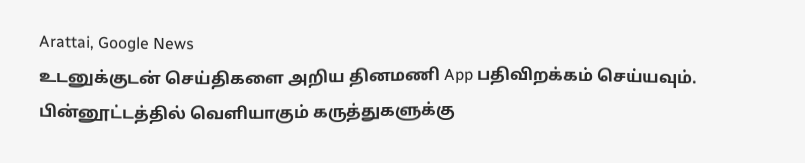Arattai, Google News
உடனுக்குடன் செய்திகளை அறிய தினமணி App பதிவிறக்கம் செய்யவும்.
பின்னூட்டத்தில் வெளியாகும் கருத்துகளுக்கு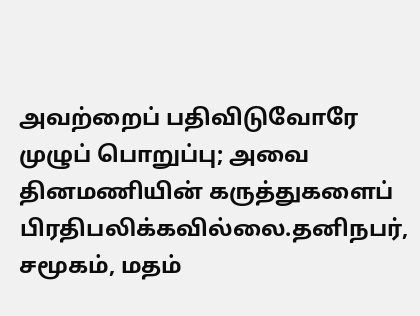அவற்றைப் பதிவிடுவோரே முழுப் பொறுப்பு; அவை தினமணியின் கருத்துகளைப் பிரதிபலிக்கவில்லை.தனிநபர், சமூகம், மதம்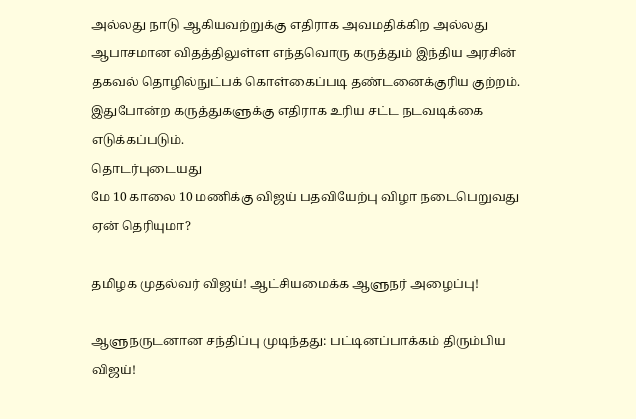அல்லது நாடு ஆகியவற்றுக்கு எதிராக அவமதிக்கிற அல்லது ஆபாசமான விதத்திலுள்ள எந்தவொரு கருத்தும் இந்திய அரசின் தகவல் தொழில்நுட்பக் கொள்கைப்படி தண்டனைக்குரிய குற்றம். இதுபோன்ற கருத்துகளுக்கு எதிராக உரிய சட்ட நடவடிக்கை எடுக்கப்படும்.
தொடர்புடையது
மே 10 காலை 10 மணிக்கு விஜய் பதவியேற்பு விழா நடைபெறுவது ஏன் தெரியுமா?

தமிழக முதல்வர் விஜய்! ஆட்சியமைக்க ஆளுநர் அழைப்பு!

ஆளுநருடனான சந்திப்பு முடிந்தது: பட்டினப்பாக்கம் திரும்பிய விஜய்!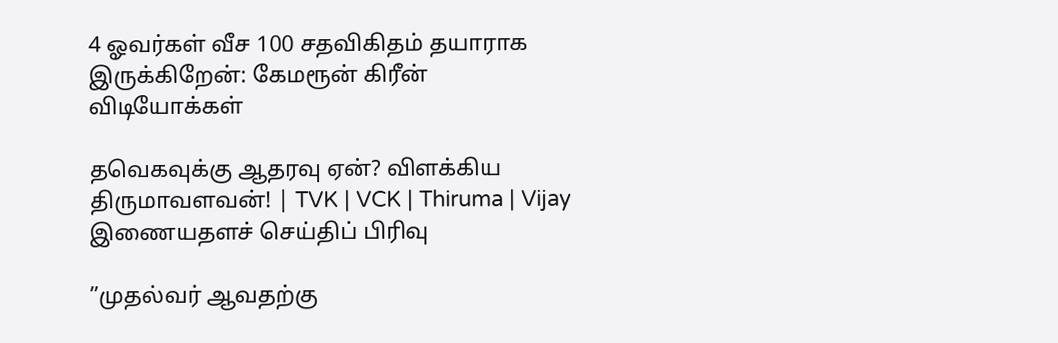4 ஓவர்கள் வீச 100 சதவிகிதம் தயாராக இருக்கிறேன்: கேமரூன் கிரீன்
விடியோக்கள்

தவெகவுக்கு ஆதரவு ஏன்? விளக்கிய திருமாவளவன்! | TVK | VCK | Thiruma | Vijay
இணையதளச் செய்திப் பிரிவு

”முதல்வர் ஆவதற்கு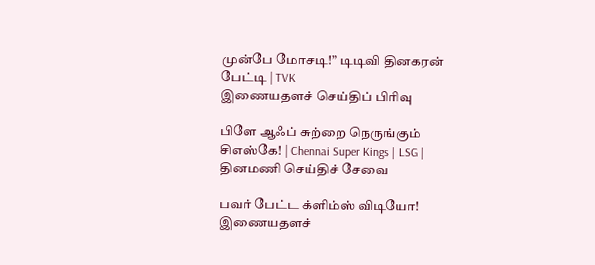முன்பே மோசடி!” டிடிவி தினகரன் பேட்டி | TVK
இணையதளச் செய்திப் பிரிவு

பிளே ஆஃப் சுற்றை நெருங்கும் சிஎஸ்கே! | Chennai Super Kings | LSG |
தினமணி செய்திச் சேவை

பவர் பேட்ட க்ளிம்ஸ் விடியோ!
இணையதளச்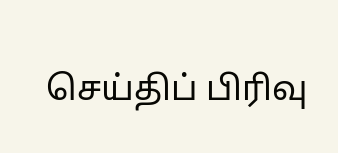செய்திப் பிரிவு